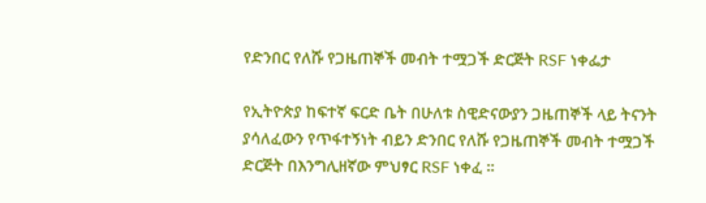የድንበር የለሹ የጋዜጠኞች መብት ተሟጋች ድርጅት RSF ነቀፌታ

የኢትዮጵያ ከፍተኛ ፍርድ ቤት በሁለቱ ስዊድናውያን ጋዜጠኞች ላይ ትናንት ያሳለፈውን የጥፋተኝነት ብይን ድንበር የለሹ የጋዜጠኞች መብት ተሟጋች ድርጅት በእንግሊዘኛው ምህፃር RSF ነቀፈ ።